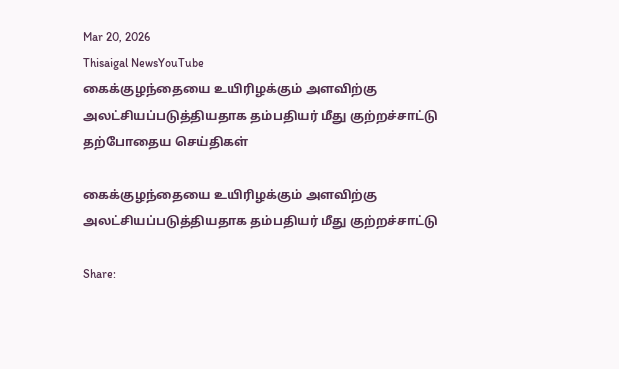Mar 20, 2026
Thisaigal NewsYouTube
கைக்குழந்தையை உயிரிழக்கும் அளவிற்கு அலட்சியப்படுத்தியதாக தம்பதியர் மீது குற்றச்சாட்டு
தற்போதைய செய்திகள்

கைக்குழந்தையை உயிரிழக்கும் அளவிற்கு அலட்சியப்படுத்தியதாக தம்பதியர் மீது குற்றச்சாட்டு

Share: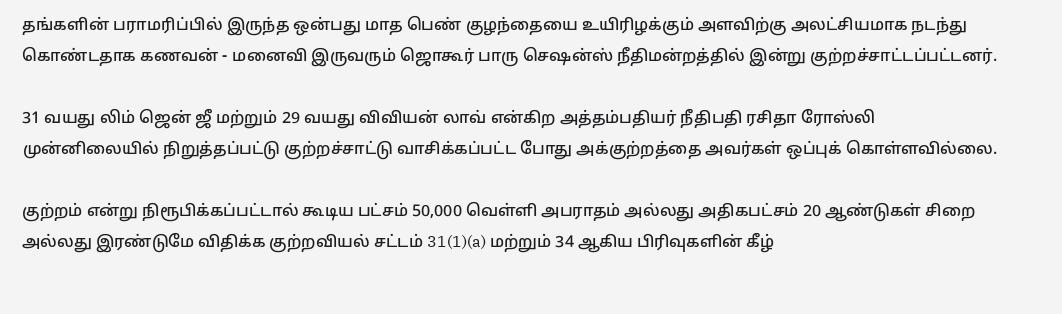தங்களின் பராமரிப்பில் இருந்த ஒன்பது மாத பெண் குழந்தையை உயிரிழக்கும் அளவிற்கு அலட்சியமாக நடந்து கொண்டதாக கணவன் - மனைவி இருவரும் ஜொகூர் பாரு செஷன்ஸ் நீதிமன்றத்தில் இன்று குற்றச்சாட்டப்பட்டனர்.

31 வயது லிம் ஜென் ஜீ மற்றும் 29 வயது விவியன் லாவ் என்கிற அத்தம்பதியர் நீதிபதி ரசிதா ரோஸ்லி முன்னிலையில் நிறுத்தப்பட்டு குற்றச்சாட்டு வாசிக்கப்பட்ட போது அக்குற்றத்தை அவர்கள் ஒப்புக் கொள்ளவில்லை.

குற்றம் என்று நிரூபிக்கப்பட்டால் கூடிய பட்சம் 50,000 வெள்ளி அபராதம் அல்லது அதிகபட்சம் 20 ஆண்டுகள் சிறை அல்லது இரண்டுமே விதிக்க குற்றவியல் சட்டம் 31(1)(a) மற்றும் 34 ஆகிய பிரிவுகளின் கீழ்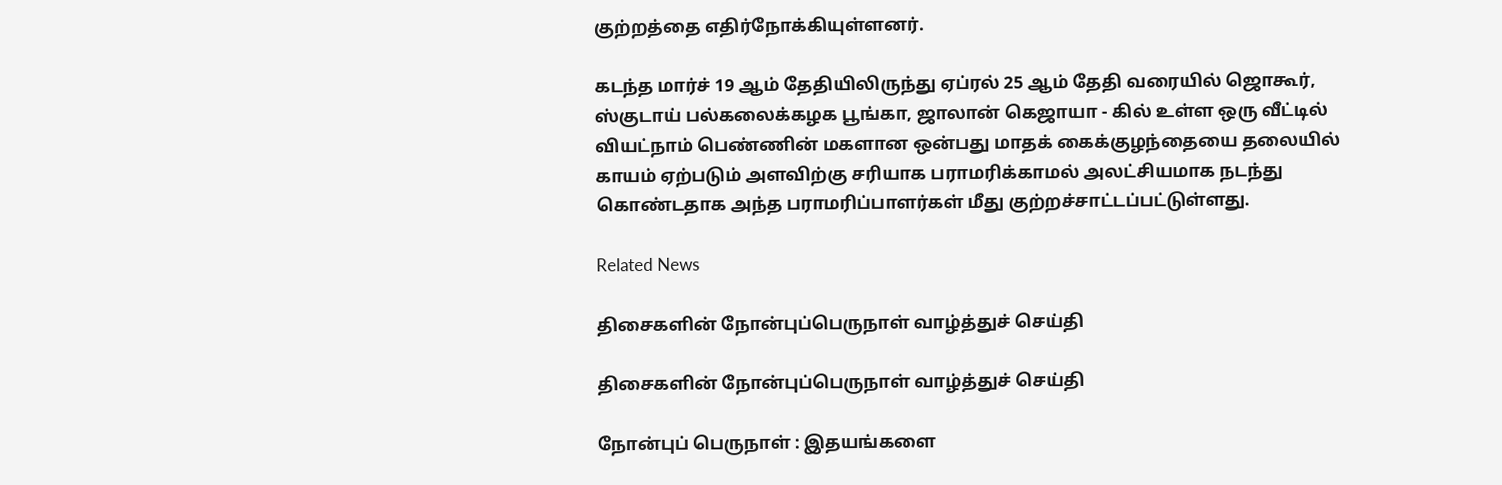குற்றத்தை எதிர்நோக்கியுள்ளனர்.

கடந்த மார்ச் 19 ஆம் தேதியிலிருந்து ஏப்ரல் 25 ஆம் தேதி வரையில் ஜொகூர், ஸ்குடாய் பல்கலைக்கழக பூங்கா, ஜாலான் கெஜாயா - கில் உள்ள ஒரு வீட்டில் வியட்நாம் பெண்ணின் மகளான ஒன்பது மாதக் கைக்குழந்தையை தலையில் காயம் ஏற்படும் அளவிற்கு சரியாக பராமரிக்காமல் அலட்சியமாக நடந்து கொண்டதாக அந்த பராமரிப்பாளர்கள் மீது குற்றச்சாட்டப்பட்டுள்ளது.

Related News

திசைகளின் நோன்புப்பெருநாள் வாழ்த்துச் செய்தி

திசைகளின் நோன்புப்பெருநாள் வாழ்த்துச் செய்தி

நோன்புப் பெருநாள் : இதயங்களை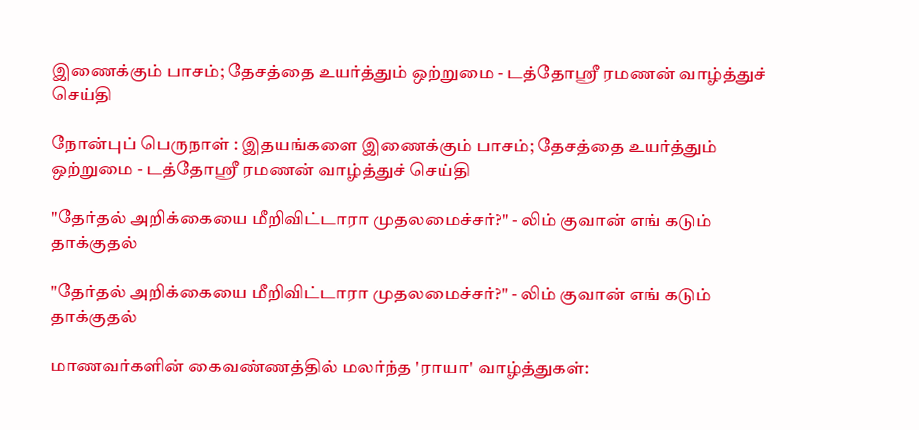இணைக்கும் பாசம்; தேசத்தை உயர்த்தும் ஒற்றுமை - டத்தோஶ்ரீ ரமணன் வாழ்த்துச் செய்தி

நோன்புப் பெருநாள் : இதயங்களை இணைக்கும் பாசம்; தேசத்தை உயர்த்தும் ஒற்றுமை - டத்தோஶ்ரீ ரமணன் வாழ்த்துச் செய்தி

"தேர்தல் அறிக்கையை மீறிவிட்டாரா முதலமைச்சர்?" - லிம் குவான் எங் கடும் தாக்குதல்

"தேர்தல் அறிக்கையை மீறிவிட்டாரா முதலமைச்சர்?" - லிம் குவான் எங் கடும் தாக்குதல்

மாணவர்களின் கைவண்ணத்தில் மலர்ந்த 'ராயா' வாழ்த்துகள்: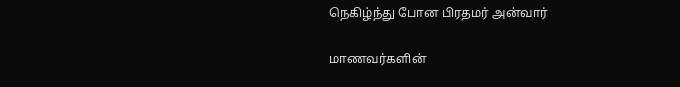நெகிழ்ந்து போன பிரதமர் அன்வார்

மாணவர்களின்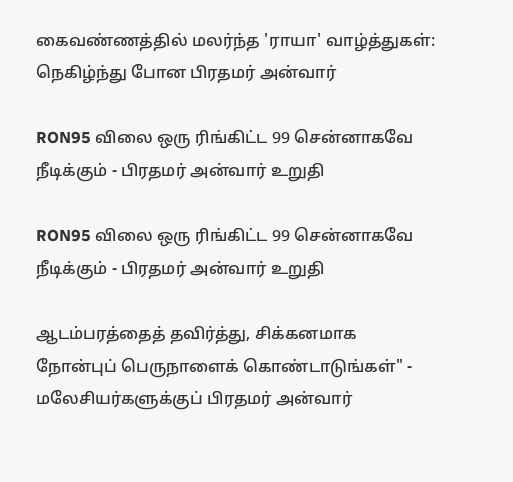கைவண்ணத்தில் மலர்ந்த 'ராயா' வாழ்த்துகள்: நெகிழ்ந்து போன பிரதமர் அன்வார்

RON95 விலை ஒரு ரிங்கிட்ட 99 சென்னாகவே நீடிக்கும் - பிரதமர் அன்வார் உறுதி

RON95 விலை ஒரு ரிங்கிட்ட 99 சென்னாகவே நீடிக்கும் - பிரதமர் அன்வார் உறுதி

ஆடம்பரத்தைத் தவிர்த்து, சிக்கனமாக   நோன்புப் பெருநாளைக் கொண்டாடுங்கள்" - மலேசியர்களுக்குப் பிரதமர் அன்வார்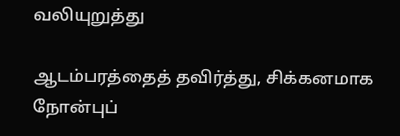வலியுறுத்து

ஆடம்பரத்தைத் தவிர்த்து, சிக்கனமாக நோன்புப்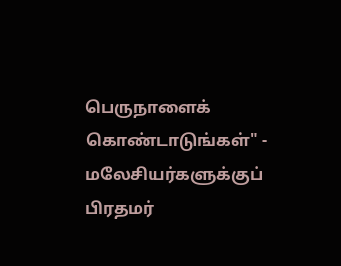பெருநாளைக் கொண்டாடுங்கள்" - மலேசியர்களுக்குப் பிரதமர்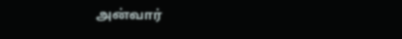அன்வார்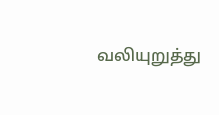வலியுறுத்து